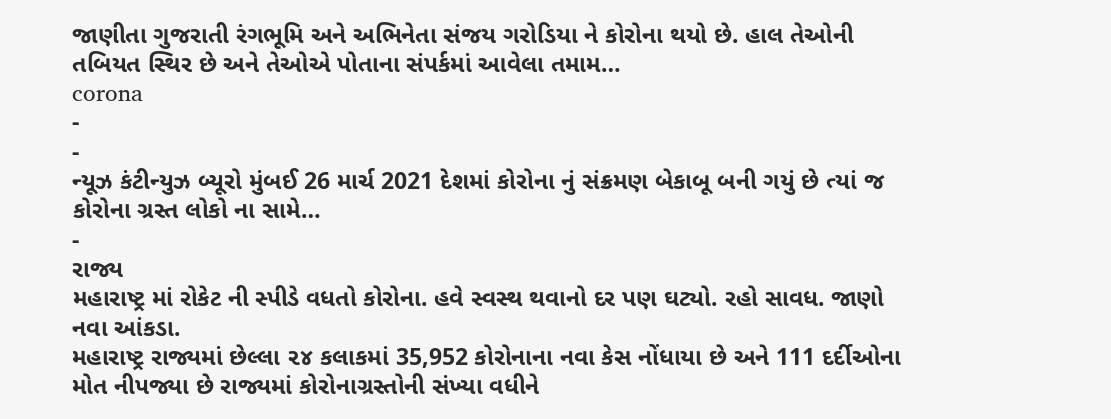જાણીતા ગુજરાતી રંગભૂમિ અને અભિનેતા સંજય ગરોડિયા ને કોરોના થયો છે. હાલ તેઓની તબિયત સ્થિર છે અને તેઓએ પોતાના સંપર્કમાં આવેલા તમામ…
corona
-
-
ન્યૂઝ કંટીન્યુઝ બ્યૂરો મુંબઈ 26 માર્ચ 2021 દેશમાં કોરોના નું સંક્રમણ બેકાબૂ બની ગયું છે ત્યાં જ કોરોના ગ્રસ્ત લોકો ના સામે…
-
રાજ્ય
મહારાષ્ટ્ર માં રોકેટ ની સ્પીડે વધતો કોરોના. હવે સ્વસ્થ થવાનો દર પણ ઘટ્યો. રહો સાવધ. જાણો નવા આંકડા.
મહારાષ્ટ્ર રાજ્યમાં છેલ્લા ૨૪ કલાકમાં 35,952 કોરોનાના નવા કેસ નોંધાયા છે અને 111 દર્દીઓના મોત નીપજ્યા છે રાજ્યમાં કોરોનાગ્રસ્તોની સંખ્યા વધીને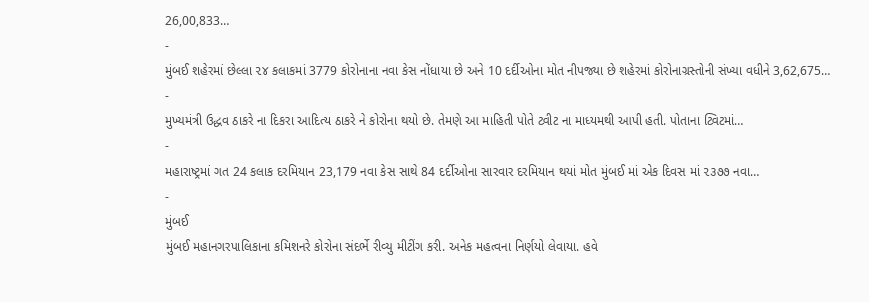26,00,833…
-
મુંબઈ શહેરમાં છેલ્લા ૨૪ કલાકમાં 3779 કોરોનાના નવા કેસ નોંધાયા છે અને 10 દર્દીઓના મોત નીપજ્યા છે શહેરમાં કોરોનાગ્રસ્તોની સંખ્યા વધીને 3,62,675…
-
મુખ્યમંત્રી ઉદ્ધવ ઠાકરે ના દિકરા આદિત્ય ઠાકરે ને કોરોના થયો છે. તેમણે આ માહિતી પોતે ટ્વીટ ના માધ્યમથી આપી હતી. પોતાના ટ્વિટમાં…
-
મહારાષ્ટ્રમાં ગત 24 કલાક દરમિયાન 23,179 નવા કેસ સાથે 84 દર્દીઓના સારવાર દરમિયાન થયાં મોત મુંબઈ માં એક દિવસ માં ૨૩૭૭ નવા…
-
મુંબઈ
મુંબઈ મહાનગરપાલિકાના કમિશનરે કોરોના સંદર્ભે રીવ્યુ મીટીંગ કરી. અનેક મહત્વના નિર્ણયો લેવાયા. હવે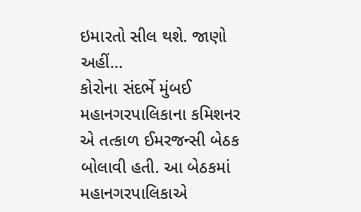ઇમારતો સીલ થશે. જાણો અહીં…
કોરોના સંદર્ભે મુંબઈ મહાનગરપાલિકાના કમિશનર એ તત્કાળ ઈમરજન્સી બેઠક બોલાવી હતી. આ બેઠકમાં મહાનગરપાલિકાએ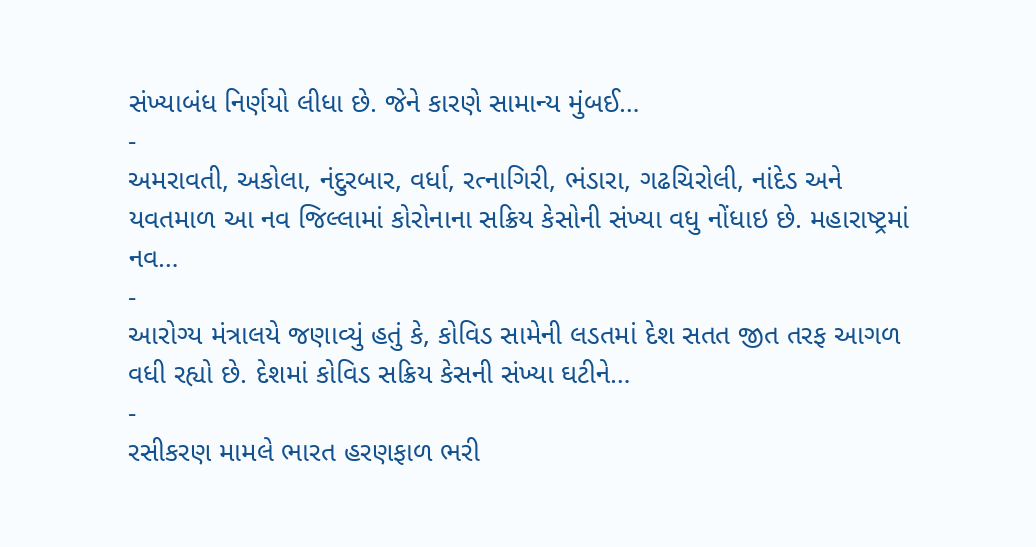સંખ્યાબંધ નિર્ણયો લીધા છે. જેને કારણે સામાન્ય મુંબઈ…
-
અમરાવતી, અકોલા, નંદુરબાર, વર્ધા, રત્નાગિરી, ભંડારા, ગઢચિરોલી, નાંદેડ અને યવતમાળ આ નવ જિલ્લામાં કોરોનાના સક્રિય કેસોની સંખ્યા વધુ નોંધાઇ છે. મહારાષ્ટ્રમાં નવ…
-
આરોગ્ય મંત્રાલયે જણાવ્યું હતું કે, કોવિડ સામેની લડતમાં દેશ સતત જીત તરફ આગળ વધી રહ્યો છે. દેશમાં કોવિડ સક્રિય કેસની સંખ્યા ઘટીને…
-
રસીકરણ મામલે ભારત હરણફાળ ભરી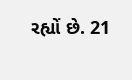રહ્યોં છે. 21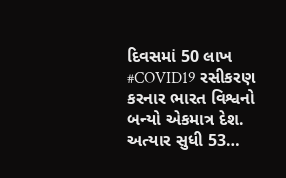દિવસમાં 50 લાખ #COVID19 રસીકરણ કરનાર ભારત વિશ્વનો બન્યો એકમાત્ર દેશ. અત્યાર સુધી 53…